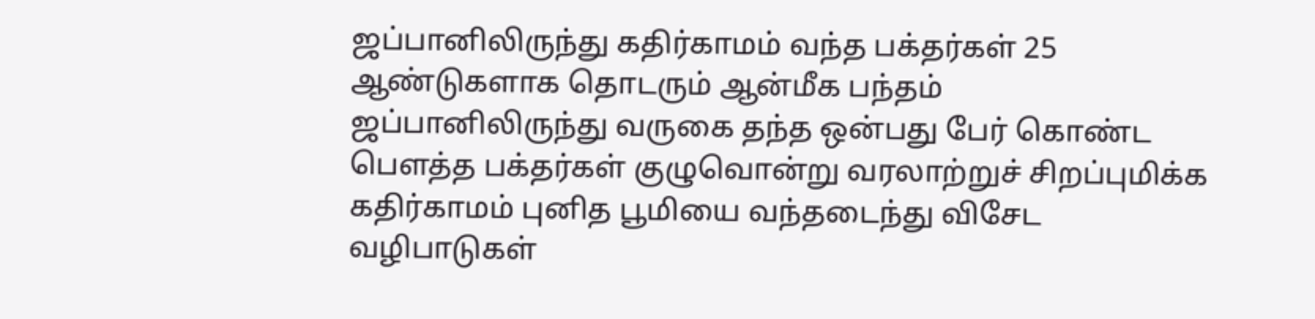ஜப்பானிலிருந்து கதிர்காமம் வந்த பக்தர்கள் 25 ஆண்டுகளாக தொடரும் ஆன்மீக பந்தம்
ஜப்பானிலிருந்து வருகை தந்த ஒன்பது பேர் கொண்ட பௌத்த பக்தர்கள் குழுவொன்று வரலாற்றுச் சிறப்புமிக்க கதிர்காமம் புனித பூமியை வந்தடைந்து விசேட வழிபாடுகள்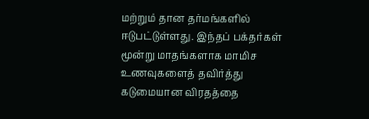மற்றும் தான தர்மங்களில் ஈடுபட்டுள்ளது. இந்தப் பக்தர்கள் மூன்று மாதங்களாக மாமிச உணவுகளைத் தவிர்த்து கடுமையான விரதத்தை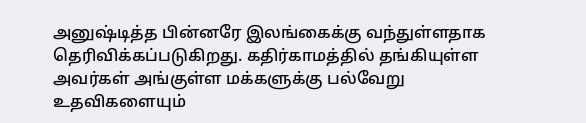அனுஷ்டித்த பின்னரே இலங்கைக்கு வந்துள்ளதாக தெரிவிக்கப்படுகிறது. கதிர்காமத்தில் தங்கியுள்ள அவர்கள் அங்குள்ள மக்களுக்கு பல்வேறு உதவிகளையும்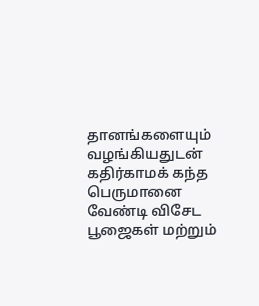தானங்களையும் வழங்கியதுடன் கதிர்காமக் கந்த பெருமானை வேண்டி விசேட பூஜைகள் மற்றும்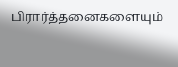பிரார்த்தனைகளையும்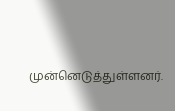முன்னெடுத்துள்ளனர்.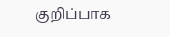குறிப்பாக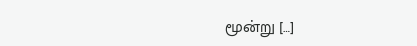மூன்று […]